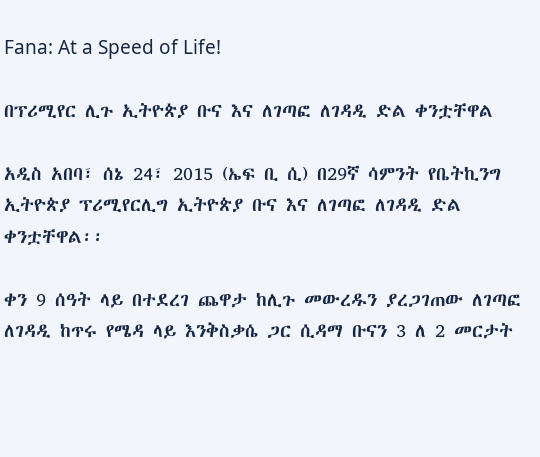Fana: At a Speed of Life!

በፕሪሚየር ሊጉ ኢትዮጵያ ቡና እና ለገጣፎ ለገዳዲ ድል ቀንቷቸዋል

አዲስ አበባ፣ ሰኔ 24፣ 2015 (ኤፍ ቢ ሲ) በ29ኛ ሳምንት የቤትኪንግ ኢትዮጵያ ፕሪሚየርሊግ ኢትዮጵያ ቡና እና ለገጣፎ ለገዳዲ ድል ቀንቷቸዋል፡፡

ቀን 9 ሰዓት ላይ በተደረገ ጨዋታ ከሊጉ መውረዱን ያረጋገጠው ለገጣፎ ለገዳዲ ከጥሩ የሜዳ ላይ እንቅስቃሴ ጋር ሲዳማ ቡናን 3 ለ 2 መርታት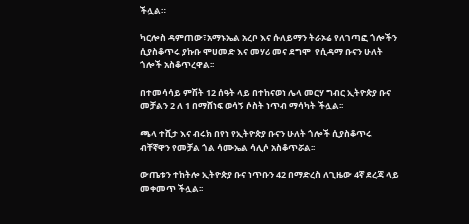ችሏል።

ካርሎስ ዳምጠው፣አማኑኤል አረቦ እና ሱለይማን ትራኦሬ የለገጣፎ ጎሎችን ሲያስቆጥሩ ያኩቡ ሞሀመድ እና መሃሪ መና ደግሞ  የሲዳማ ቡናን ሁለት ጎሎች አስቆጥረዋል፡፡

በተመሳሳይ ምሽት 12 ሰዓት ላይ በተከናወነ ሌላ መርሃ ግብር ኢትዮጵያ ቡና መቻልን 2 ለ 1 በማሸነፍ ወሳኝ ሶስት ነጥብ ማሳካት ችሏል፡፡

ጫላ ተሺታ እና ብሩክ በየነ የኢትዮጵያ ቡናን ሁለት ጎሎች ሲያስቆጥሩ ብቸኛዋን የመቻል ጎል ሳሙኤል ሳሊሶ አስቆጥሯል፡፡

ውጤቱን ተከትሎ ኢትዮጵያ ቡና ነጥቡን 42 በማድረስ ለጊዜው 4ኛ ደረጃ ላይ መቀመጥ ችሏል፡፡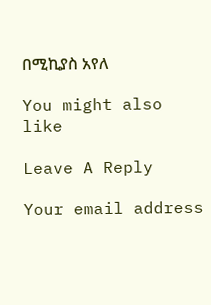በሚኪያስ አየለ

You might also like

Leave A Reply

Your email address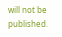will not be published.